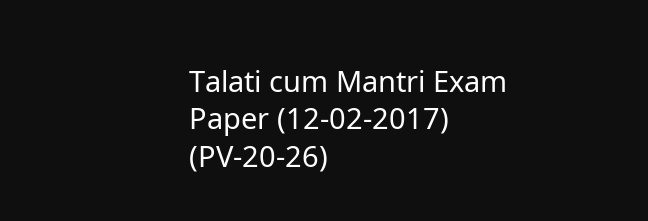Talati cum Mantri Exam Paper (12-02-2017) (PV-20-26)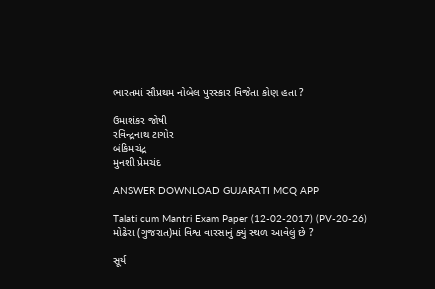ભારતમાં સૌપ્રથમ નોબેલ પુરસ્કાર વિજેતા કોણ હતા ?

ઉમાશંકર જોષી
રવિન્દ્રનાથ ટાગોર
બંકિમચંદ્ર
મુનશી પ્રેમચંદ

ANSWER DOWNLOAD GUJARATI MCQ APP

Talati cum Mantri Exam Paper (12-02-2017) (PV-20-26)
મોઢેરા (ગુજરાત)માં વિશ્વ વારસાનું ક્યું સ્થળ આવેલું છે ?

સૂર્ય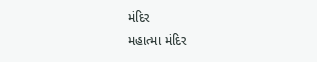મંદિર
મહાત્મા મંદિર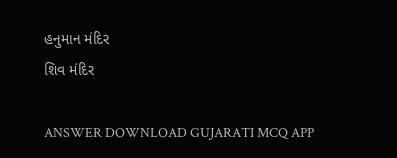હનુમાન મંદિર
શિવ મંદિર

ANSWER DOWNLOAD GUJARATI MCQ APP